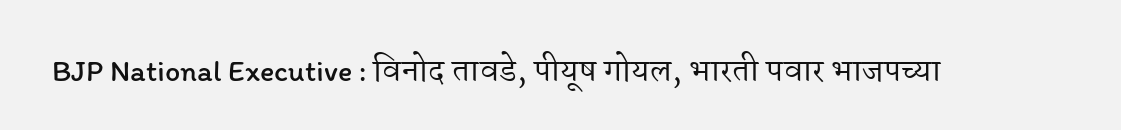BJP National Executive : विनोद तावडे, पीयूष गोयल, भारती पवार भाजपच्या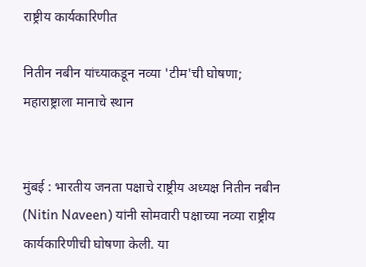राष्ट्रीय कार्यकारिणीत

नितीन नबीन यांच्याकडून नव्या 'टीम'ची घोषणा; महाराष्ट्राला मानाचे स्थान


मुंबई : भारतीय जनता पक्षाचे राष्ट्रीय अध्यक्ष नितीन नबीन (Nitin Naveen) यांनी सोमवारी पक्षाच्या नव्या राष्ट्रीय कार्यकारिणीची घोषणा केली. या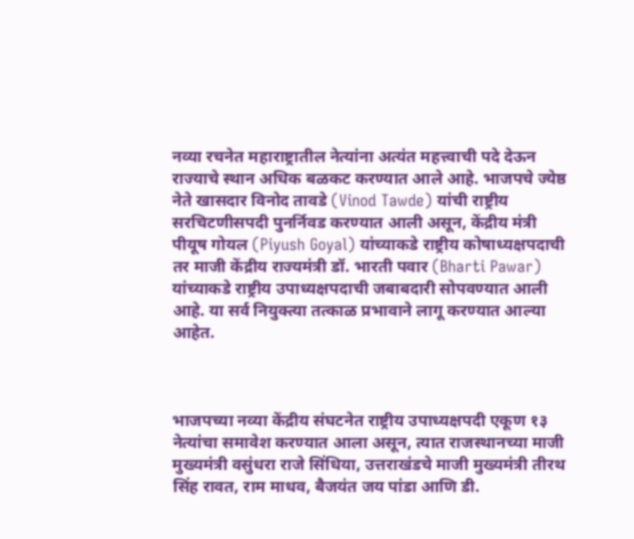नव्या रचनेत महाराष्ट्रातील नेत्यांना अत्यंत महत्त्वाची पदे देऊन राज्याचे स्थान अधिक बळकट करण्यात आले आहे. भाजपचे ज्येष्ठ नेते खासदार विनोद तावडे (Vinod Tawde) यांची राष्ट्रीय सरचिटणीसपदी पुनर्निवड करण्यात आली असून, केंद्रीय मंत्री पीयूष गोयल (Piyush Goyal) यांच्याकडे राष्ट्रीय कोषाध्यक्षपदाची तर माजी केंद्रीय राज्यमंत्री डॉ. भारती पवार (Bharti Pawar) यांच्याकडे राष्ट्रीय उपाध्यक्षपदाची जबाबदारी सोपवण्यात आली आहे. या सर्व नियुक्त्या तत्काळ प्रभावाने लागू करण्यात आल्या आहेत.



भाजपच्या नव्या केंद्रीय संघटनेत राष्ट्रीय उपाध्यक्षपदी एकूण १३ नेत्यांचा समावेश करण्यात आला असून, त्यात राजस्थानच्या माजी मुख्यमंत्री वसुंधरा राजे सिंधिया, उत्तराखंडचे माजी मुख्यमंत्री तीरथ सिंह रावत, राम माधव, बैजयंत जय पांडा आणि डी.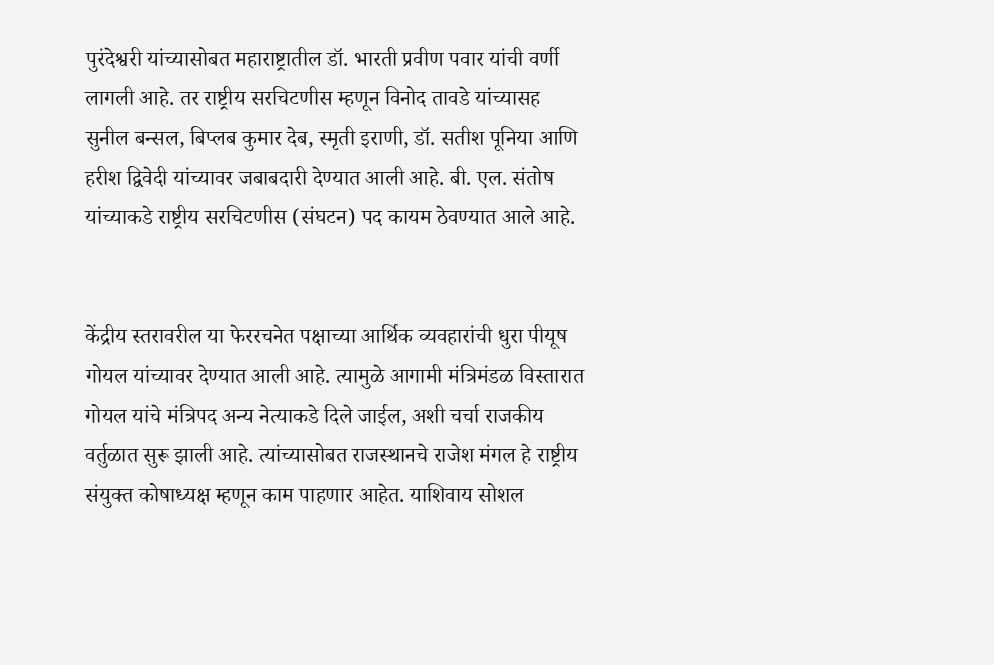पुरंदेश्वरी यांच्यासोबत महाराष्ट्रातील डॉ. भारती प्रवीण पवार यांची वर्णी लागली आहे. तर राष्ट्रीय सरचिटणीस म्हणून विनोद तावडे यांच्यासह सुनील बन्सल, बिप्लब कुमार देब, स्मृती इराणी, डॉ. सतीश पूनिया आणि हरीश द्विवेदी यांच्यावर जबाबदारी देण्यात आली आहे. बी. एल. संतोष यांच्याकडे राष्ट्रीय सरचिटणीस (संघटन) पद कायम ठेवण्यात आले आहे.


केंद्रीय स्तरावरील या फेररचनेत पक्षाच्या आर्थिक व्यवहारांची धुरा पीयूष गोयल यांच्यावर देण्यात आली आहे. त्यामुळे आगामी मंत्रिमंडळ विस्तारात गोयल यांचे मंत्रिपद अन्य नेत्याकडे दिले जाईल, अशी चर्चा राजकीय वर्तुळात सुरू झाली आहे. त्यांच्यासोबत राजस्थानचे राजेश मंगल हे राष्ट्रीय संयुक्त कोषाध्यक्ष म्हणून काम पाहणार आहेत. याशिवाय सोशल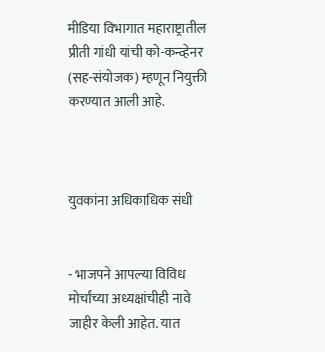मीडिया विभागात महाराष्ट्रातील प्रीती गांधी यांची को-कन्व्हेनर (सह-संयोजक) म्हणून नियुक्ती करण्यात आली आहे.



युवकांना अधिकाधिक संधी


- भाजपने आपल्या विविध मोर्चांच्या अध्यक्षांचीही नावे जाहीर केली आहेत. यात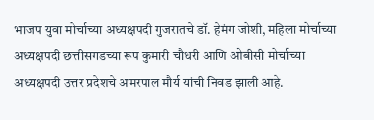भाजप युवा मोर्चाच्या अध्यक्षपदी गुजरातचे डॉ. हेमंग जोशी, महिला मोर्चाच्या अध्यक्षपदी छत्तीसगडच्या रूप कुमारी चौधरी आणि ओबीसी मोर्चाच्या अध्यक्षपदी उत्तर प्रदेशचे अमरपाल मौर्य यांची निवड झाली आहे.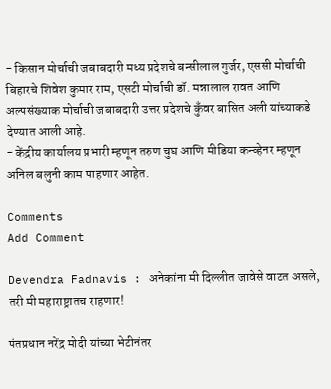- किसान मोर्चाची जबाबदारी मध्य प्रदेशचे बन्सीलाल गुर्जर, एससी मोर्चाची बिहारचे शिवेश कुमार राम, एसटी मोर्चाची डॉ. मन्नालाल रावत आणि अल्पसंख्याक मोर्चाची जबाबदारी उत्तर प्रदेशचे कुँवर बासित अली यांच्याकडे देण्यात आली आहे.
- केंद्रीय कार्यालय प्रभारी म्हणून तरुण चुघ आणि मीडिया कन्व्हेनर म्हणून अनिल बलुनी काम पाहणार आहेत.

Comments
Add Comment

Devendra Fadnavis : अनेकांना मी दिल्लीत जावेसे वाटत असले, तरी मी महाराष्ट्रातच राहणार!

पंतप्रधान नरेंद्र मोदी यांच्या भेटीनंतर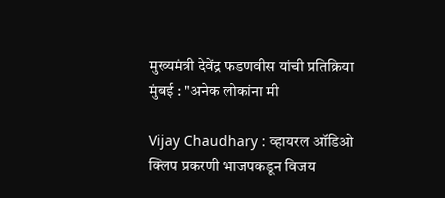मुख्यमंत्री देवेंद्र फडणवीस यांची प्रतिक्रिया मुंबई : "अनेक लोकांना मी

Vijay Chaudhary : व्हायरल ऑडिओ क्लिप प्रकरणी भाजपकडून विजय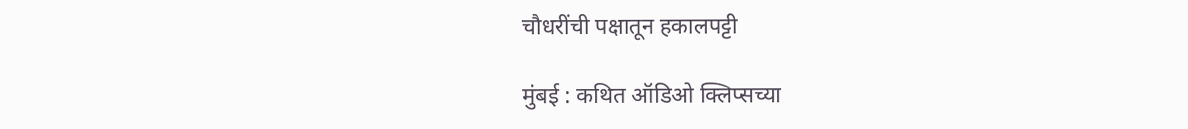चौधरींची पक्षातून हकालपट्टी

मुंबई : कथित ऑडिओ क्लिप्सच्या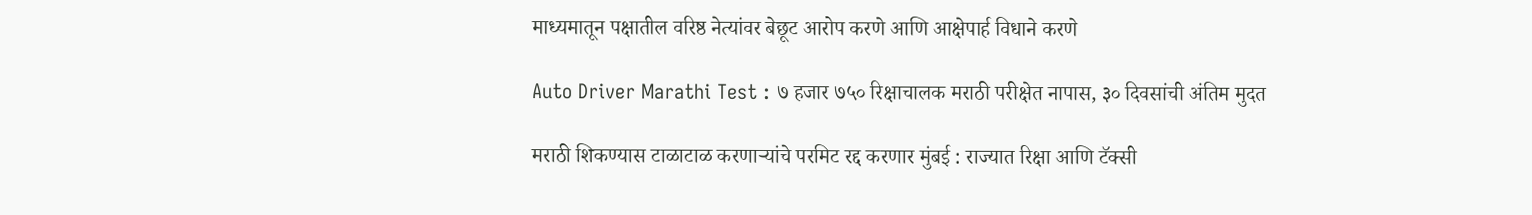माध्यमातून पक्षातील वरिष्ठ नेत्यांवर बेछूट आरोप करणे आणि आक्षेपार्ह विधाने करणे

Auto Driver Marathi Test : ७ हजार ७५० रिक्षाचालक मराठी परीक्षेत नापास, ३० दिवसांची अंतिम मुदत

मराठी शिकण्यास टाळाटाळ करणाऱ्यांचे परमिट रद्द करणार मुंबई : राज्यात रिक्षा आणि टॅक्सी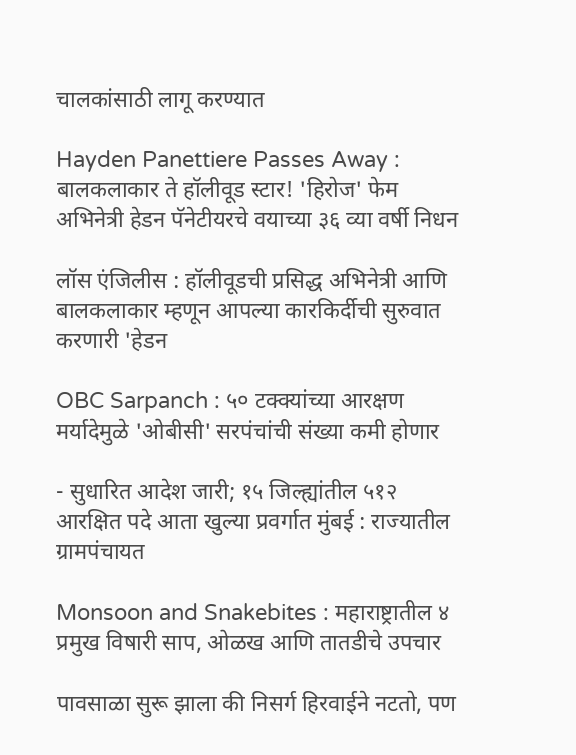चालकांसाठी लागू करण्यात

Hayden Panettiere Passes Away : बालकलाकार ते हॉलीवूड स्टार! 'हिरोज' फेम अभिनेत्री हेडन पॅनेटीयरचे वयाच्या ३६ व्या वर्षी निधन

लॉस एंजिलीस : हॉलीवूडची प्रसिद्ध अभिनेत्री आणि बालकलाकार म्हणून आपल्या कारकिर्दीची सुरुवात करणारी 'हेडन

OBC Sarpanch : ५० टक्क्यांच्या आरक्षण मर्यादेमुळे 'ओबीसी' सरपंचांची संख्या कमी होणार

- सुधारित आदेश जारी; १५ जिल्ह्यांतील ५१२ आरक्षित पदे आता खुल्या प्रवर्गात मुंबई : राज्यातील ग्रामपंचायत

Monsoon and Snakebites : महाराष्ट्रातील ४ प्रमुख विषारी साप, ओळख आणि तातडीचे उपचार

पावसाळा सुरू झाला की निसर्ग हिरवाईने नटतो, पण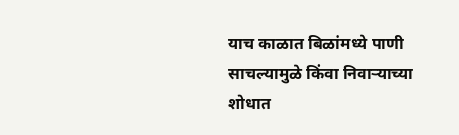याच काळात बिळांमध्ये पाणी साचल्यामुळे किंवा निवाऱ्याच्या शोधात